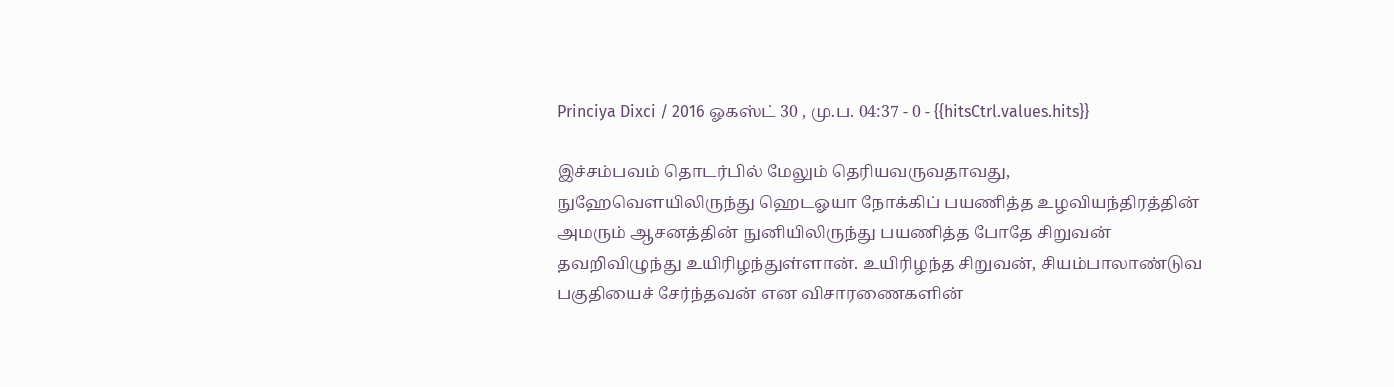Princiya Dixci / 2016 ஓகஸ்ட் 30 , மு.ப. 04:37 - 0 - {{hitsCtrl.values.hits}}

இச்சம்பவம் தொடர்பில் மேலும் தெரியவருவதாவது, நுஹேவௌயிலிருந்து ஹெடஓயா நோக்கிப் பயணித்த உழவியந்திரத்தின் அமரும் ஆசனத்தின் நுனியிலிருந்து பயணித்த போதே சிறுவன் தவறிவிழுந்து உயிரிழந்துள்ளான். உயிரிழந்த சிறுவன், சியம்பாலாண்டுவ பகுதியைச் சேர்ந்தவன் என விசாரணைகளின்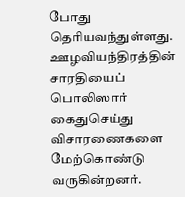போது தெரியவந்துள்ளது.
ஊழவியந்திரத்தின் சாரதியைப் பொலிஸார் கைதுசெய்து விசாரணைகளை மேற்கொண்டு வருகின்றனர்.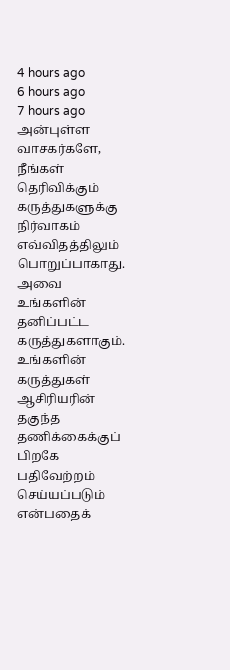4 hours ago
6 hours ago
7 hours ago
அன்புள்ள வாசகர்களே,
நீங்கள் தெரிவிக்கும் கருத்துகளுக்கு நிர்வாகம் எவ்விதத்திலும் பொறுப்பாகாது. அவை உங்களின் தனிப்பட்ட கருத்துகளாகும். உங்களின் கருத்துகள் ஆசிரியரின் தகுந்த தணிக்கைக்குப் பிறகே பதிவேற்றம் செய்யப்படும் என்பதைக்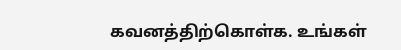கவனத்திற்கொள்க. உங்கள்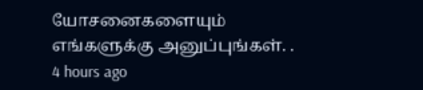யோசனைகளையும் எங்களுக்கு அனுப்புங்கள். .
4 hours ago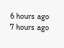6 hours ago
7 hours ago